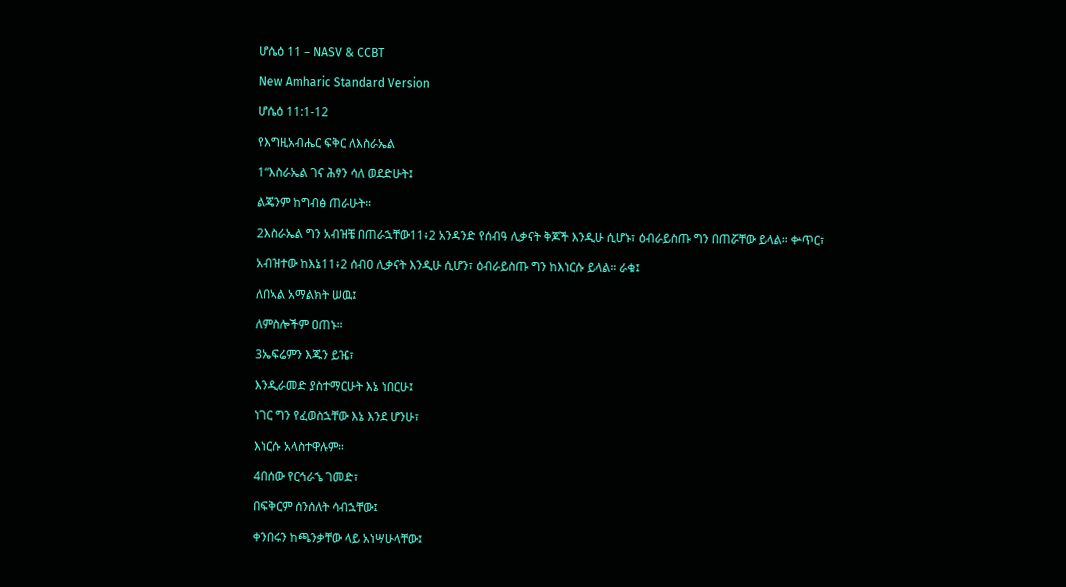ሆሴዕ 11 – NASV & CCBT

New Amharic Standard Version

ሆሴዕ 11:1-12

የእግዚአብሔር ፍቅር ለእስራኤል

1“እስራኤል ገና ሕፃን ሳለ ወደድሁት፤

ልጄንም ከግብፅ ጠራሁት።

2እስራኤል ግን አብዝቼ በጠራኋቸው11፥2 አንዳንድ የሰብዓ ሊቃናት ቅጆች እንዲሁ ሲሆኑ፣ ዕብራይስጡ ግን በጠሯቸው ይላል። ቍጥር፣

አብዝተው ከእኔ11፥2 ሰብዐ ሊቃናት እንዲሁ ሲሆን፣ ዕብራይስጡ ግን ከእነርሱ ይላል። ራቁ፤

ለበኣል አማልክት ሠዉ፤

ለምስሎችም ዐጠኑ።

3ኤፍሬምን እጁን ይዤ፣

እንዲራመድ ያስተማርሁት እኔ ነበርሁ፤

ነገር ግን የፈወስኋቸው እኔ እንደ ሆንሁ፣

እነርሱ አላስተዋሉም።

4በሰው የርኅራኄ ገመድ፣

በፍቅርም ሰንሰለት ሳብኋቸው፤

ቀንበሩን ከጫንቃቸው ላይ አነሣሁላቸው፤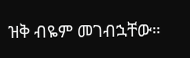ዝቅ ብዬም መገብኋቸው።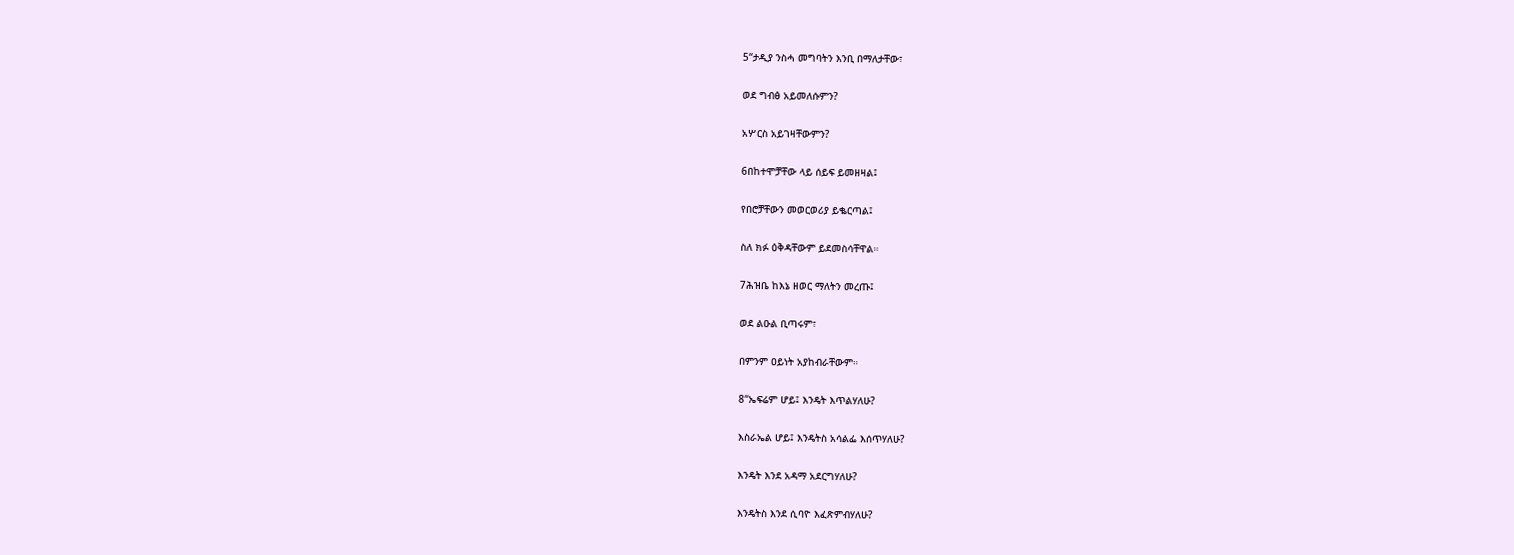5“ታዲያ ንስሓ መግባትን እንቢ በማለታቸው፣

ወደ ግብፅ አይመለሱምን?

አሦርስ አይገዛቸውምን?

6በከተሞቻቸው ላይ ሰይፍ ይመዘዛል፤

የበሮቻቸውን መወርወሪያ ይቈርጣል፤

ስለ ክፉ ዕቅዳቸውም ይደመስሳቸዋል።

7ሕዝቤ ከእኔ ዘወር ማለትን መረጡ፤

ወደ ልዑል ቢጣሩም፣

በምንም ዐይነት አያከብራቸውም።

8“ኤፍሬም ሆይ፤ እንዴት እጥልሃለሁ?

እስራኤል ሆይ፤ እንዴትስ አሳልፌ እሰጥሃለሁ?

እንዴት እንደ አዳማ አደርግሃለሁ?

እንዴትስ እንደ ሲባዮ እፈጽምብሃለሁ?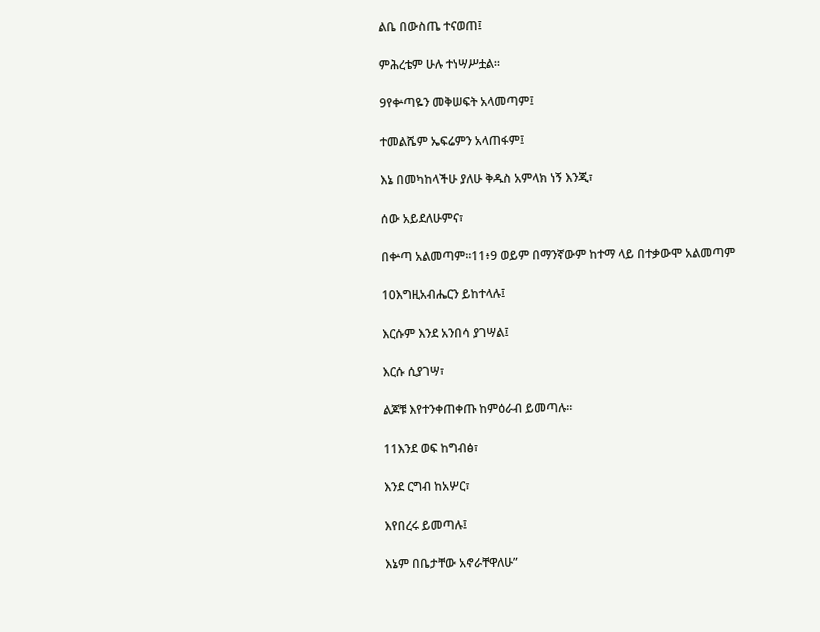ልቤ በውስጤ ተናወጠ፤

ምሕረቴም ሁሉ ተነሣሥቷል።

9የቍጣዬን መቅሠፍት አላመጣም፤

ተመልሼም ኤፍሬምን አላጠፋም፤

እኔ በመካከላችሁ ያለሁ ቅዱስ አምላክ ነኝ እንጂ፣

ሰው አይደለሁምና፣

በቍጣ አልመጣም።11፥9 ወይም በማንኛውም ከተማ ላይ በተቃውሞ አልመጣም

10እግዚአብሔርን ይከተላሉ፤

እርሱም እንደ አንበሳ ያገሣል፤

እርሱ ሲያገሣ፣

ልጆቹ እየተንቀጠቀጡ ከምዕራብ ይመጣሉ።

11እንደ ወፍ ከግብፅ፣

እንደ ርግብ ከአሦር፣

እየበረሩ ይመጣሉ፤

እኔም በቤታቸው አኖራቸዋለሁ”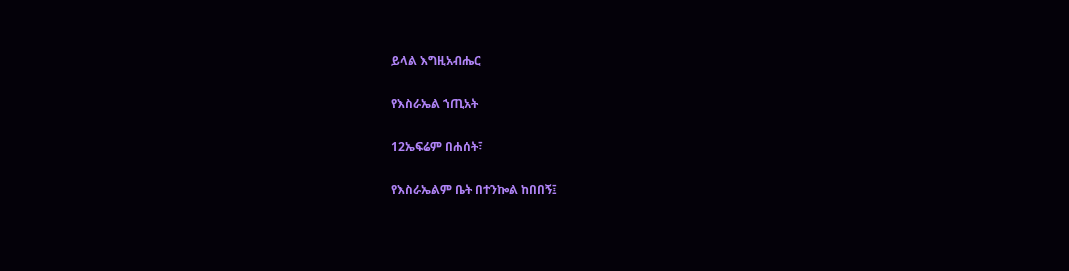ይላል እግዚአብሔር

የእስራኤል ኀጢአት

12ኤፍሬም በሐሰት፣

የእስራኤልም ቤት በተንኰል ከበበኝ፤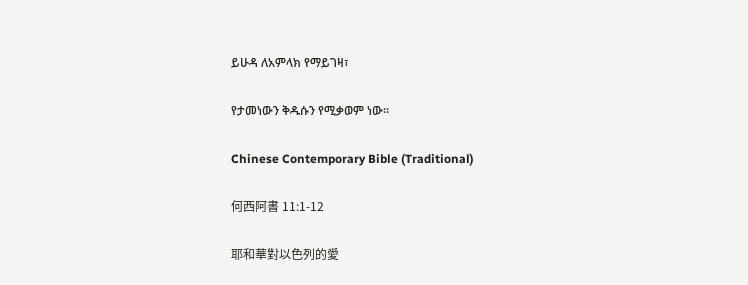ይሁዳ ለአምላክ የማይገዛ፣

የታመነውን ቅዱሱን የሚቃወም ነው።

Chinese Contemporary Bible (Traditional)

何西阿書 11:1-12

耶和華對以色列的愛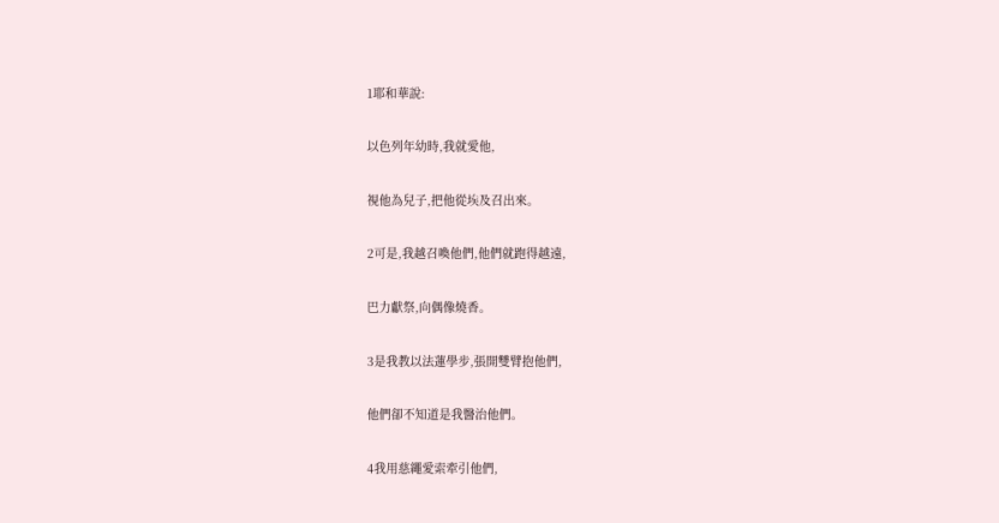1耶和華說:

以色列年幼時,我就愛他,

視他為兒子,把他從埃及召出來。

2可是,我越召喚他們,他們就跑得越遠,

巴力獻祭,向偶像燒香。

3是我教以法蓮學步,張開雙臂抱他們,

他們卻不知道是我醫治他們。

4我用慈繩愛索牽引他們,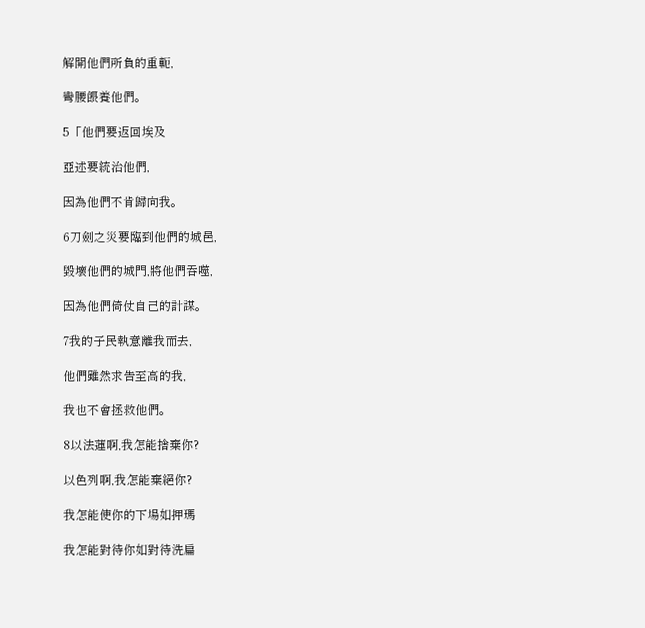解開他們所負的重軛,

彎腰餵養他們。

5「他們要返回埃及

亞述要統治他們,

因為他們不肯歸向我。

6刀劍之災要臨到他們的城邑,

毀壞他們的城門,將他們吞噬,

因為他們倚仗自己的計謀。

7我的子民執意離我而去,

他們雖然求告至高的我,

我也不會拯救他們。

8以法蓮啊,我怎能捨棄你?

以色列啊,我怎能棄絕你?

我怎能使你的下場如押瑪

我怎能對待你如對待洗扁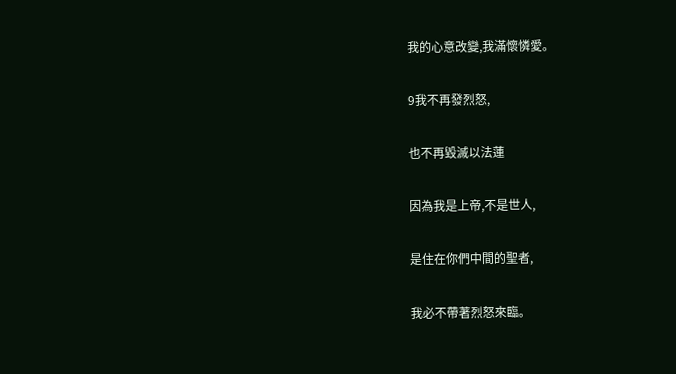我的心意改變,我滿懷憐愛。

9我不再發烈怒,

也不再毀滅以法蓮

因為我是上帝,不是世人,

是住在你們中間的聖者,

我必不帶著烈怒來臨。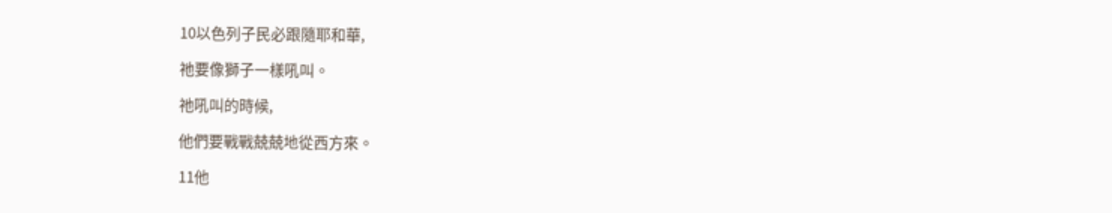10以色列子民必跟隨耶和華,

祂要像獅子一樣吼叫。

祂吼叫的時候,

他們要戰戰兢兢地從西方來。

11他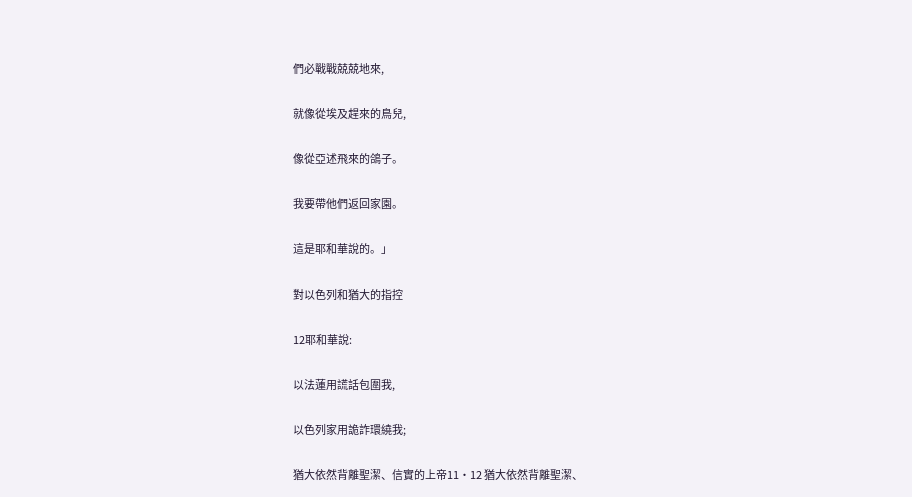們必戰戰兢兢地來,

就像從埃及趕來的鳥兒,

像從亞述飛來的鴿子。

我要帶他們返回家園。

這是耶和華說的。」

對以色列和猶大的指控

12耶和華說:

以法蓮用謊話包圍我,

以色列家用詭詐環繞我;

猶大依然背離聖潔、信實的上帝11·12 猶大依然背離聖潔、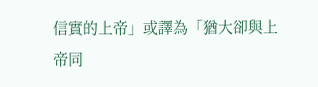信實的上帝」或譯為「猶大卻與上帝同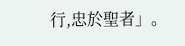行,忠於聖者」。